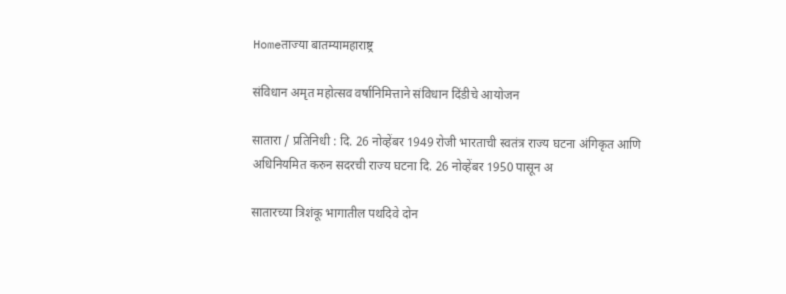Homeताज्या बातम्यामहाराष्ट्र

संविधान अमृत महोत्सव वर्षानिमित्ताने संविधान दिंडीचे आयोजन

सातारा / प्रतिनिधी : दि. 26 नोव्हेंबर 1949 रोजी भारताची स्वतंत्र राज्य घटना अंगिकृत आणि अधिनियमित करुन सदरची राज्य घटना दि. 26 नोव्हेंबर 1950 पासून अ

सातारच्या त्रिशंकू भागातील पथदिवे दोन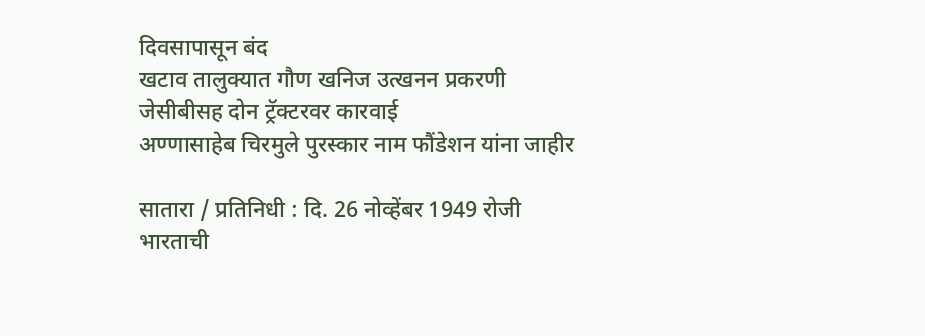दिवसापासून बंद
खटाव तालुक्यात गौण खनिज उत्खनन प्रकरणी जेसीबीसह दोन ट्रॅक्टरवर कारवाई
अण्णासाहेब चिरमुले पुरस्कार नाम फौंडेशन यांना जाहीर

सातारा / प्रतिनिधी : दि. 26 नोव्हेंबर 1949 रोजी भारताची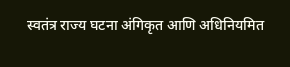स्वतंत्र राज्य घटना अंगिकृत आणि अधिनियमित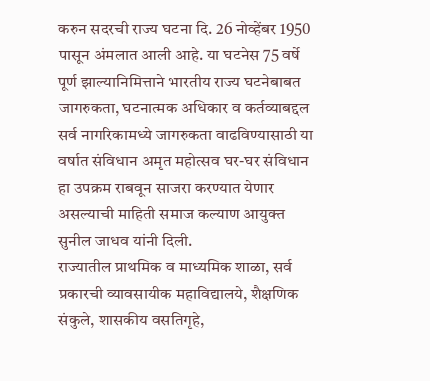करुन सदरची राज्य घटना दि. 26 नोव्हेंबर 1950 पासून अंमलात आली आहे. या घटनेस 75 वर्षे पूर्ण झाल्यानिमित्ताने भारतीय राज्य घटनेबाबत जागरुकता, घटनात्मक अधिकार व कर्तव्याबद्दल सर्व नागरिकामध्ये जागरुकता वाढविण्यासाठी या वर्षात संविधान अमृत महोत्सव घर-घर संविधान हा उपक्रम राबवून साजरा करण्यात येणार असल्याची माहिती समाज कल्याण आयुक्त सुनील जाधव यांनी दिली.
राज्यातील प्राथमिक व माध्यमिक शाळा, सर्व प्रकारची व्यावसायीक महाविद्यालये, शैक्षणिक संकुले, शासकीय वसतिगृहे,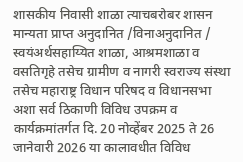शासकीय निवासी शाळा त्याचबरोबर शासन मान्यता प्राप्त अनुदानित /विनाअनुदानित / स्वयंअर्थसहाय्यित शाळा, आश्रमशाळा व वसतिगृहे तसेच ग्रामीण व नागरी स्वराज्य संस्था तसेच महाराष्ट्र विधान परिषद व विधानसभा अशा सर्व ठिकाणी विविध उपक्रम व कार्यक्रमांतर्गत दि. 20 नोव्हेंबर 2025 ते 26 जानेवारी 2026 या कालावधीत विविध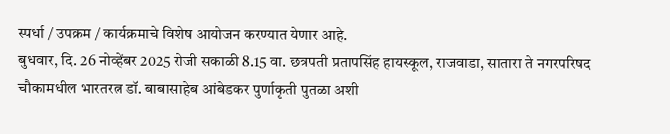स्पर्धा / उपक्रम / कार्यक्रमाचे विशेष आयोजन करण्यात येणार आहे.
बुधवार, दि. 26 नोव्हेंबर 2025 रोजी सकाळी 8.15 वा. छत्रपती प्रतापसिंह हायस्कूल, राजवाडा, सातारा ते नगरपरिषद चौकामधील भारतरत्न डॉ. बाबासाहेब आंबेडकर पुर्णाकृती पुतळा अशी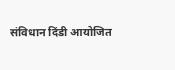संविधान दिंडी आयोजित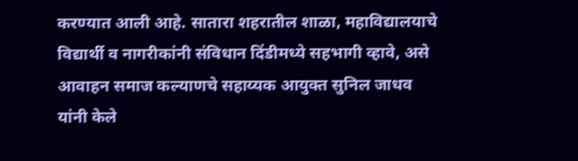करण्यात आली आहे. सातारा शहरातील शाळा, महाविद्यालयाचे विद्यार्थी व नागरीकांनी संविधान दिंडीमध्ये सहभागी व्हावे, असे आवाहन समाज कल्याणचे सहाय्यक आयुक्त सुनिल जाधव यांनी केले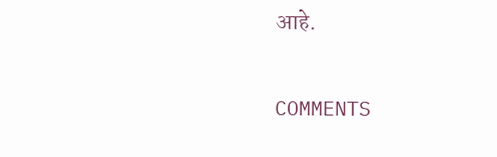आहे.

COMMENTS